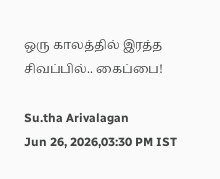ஒரு காலத்தில் இரத்த சிவப்பில்.. கைப்பை!

Su.tha Arivalagan
Jun 26, 2026,03:30 PM IST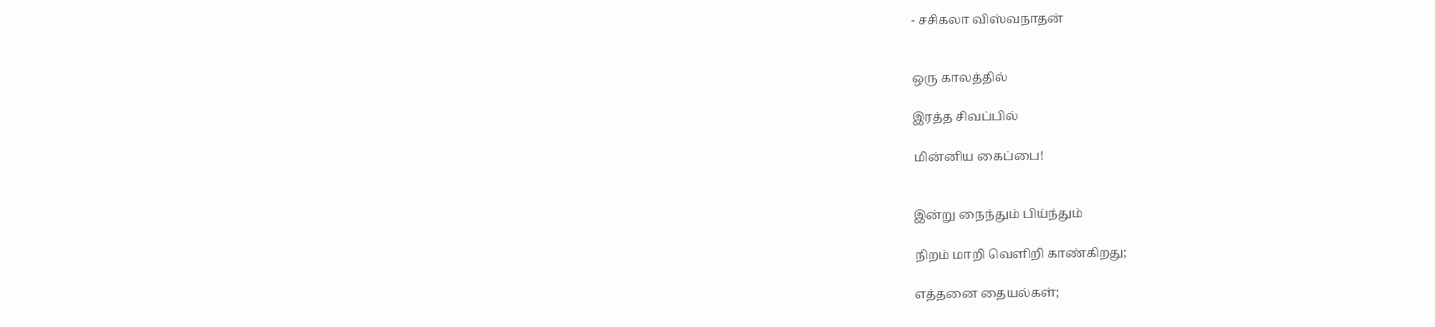- சசிகலா விஸ்வநாதன்


ஒரு காலத்தில்

இரத்த சிவப்பில்

மின்னிய கைப்பை!


இன்று நைந்தும் பிய்ந்தும்

நிறம் மாறி வெளிறி காண்கிறது;

எத்தனை தையல்கள்;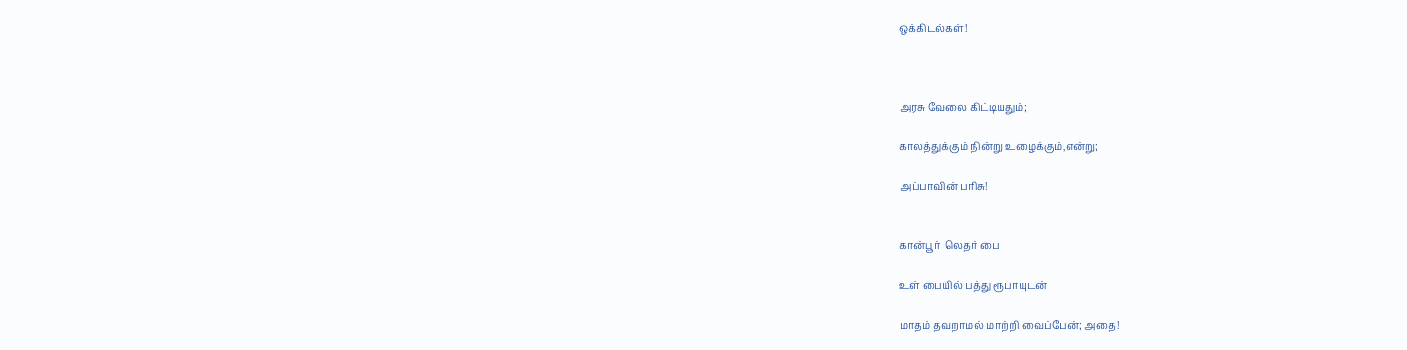ஒக்கிடல்கள்!



அரசு வேலை கிட்டியதும்;

காலத்துக்கும் நின்று உழைக்கும்,என்று;

அப்பாவின் பரிசு!


கான்பூர்  லெதர் பை

உள் பையில் பத்து ரூபாயுடன்

மாதம் தவறாமல் மாற்றி வைப்பேன்; அதை!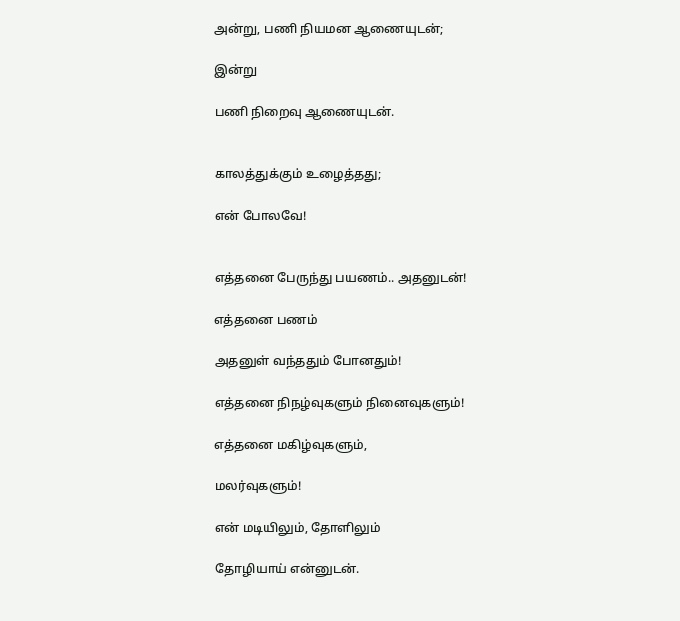அன்று, பணி நியமன ஆணையுடன்;

இன்று

பணி நிறைவு ஆணையுடன்.


காலத்துக்கும் உழைத்தது;

என் போலவே!


எத்தனை பேருந்து பயணம்.. அதனுடன்!

எத்தனை பணம்

அதனுள் வந்ததும் போனதும்!

எத்தனை நிநழ்வுகளும் நினைவுகளும்!

எத்தனை மகிழ்வுகளும்,

மலர்வுகளும்!

என் மடியிலும், தோளிலும்

தோழியாய் என்னுடன்.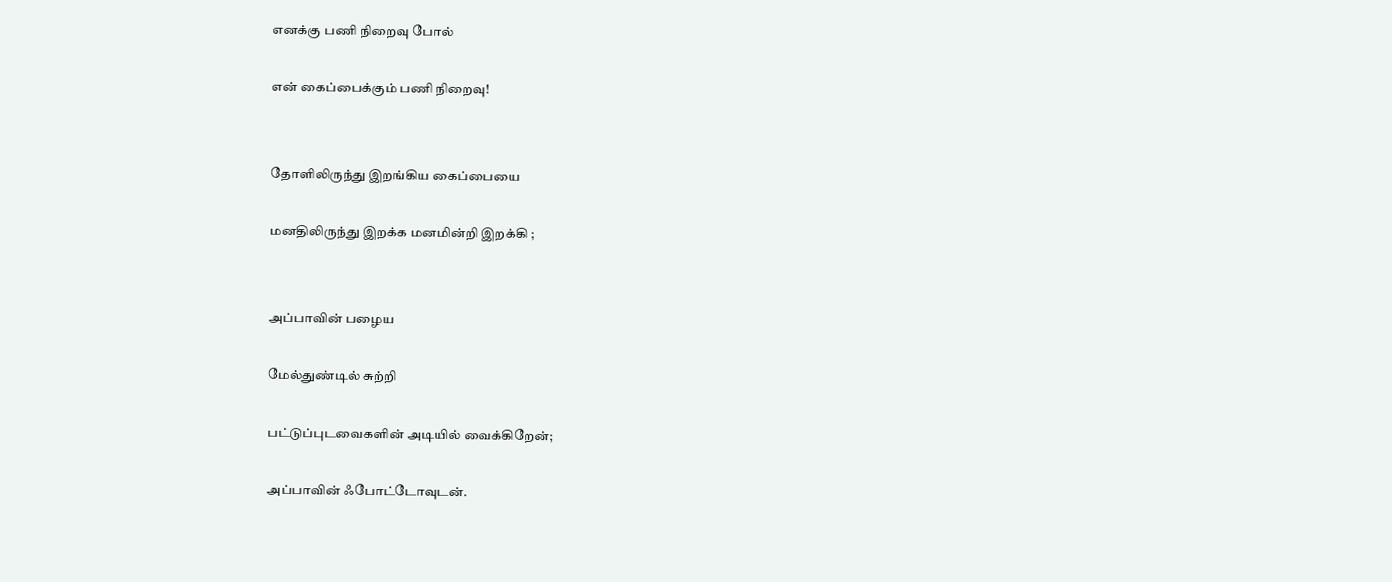எனக்கு பணி நிறைவு போல்

என் கைப்பைக்கும் பணி நிறைவு!


தோளிலிருந்து இறங்கிய கைப்பையை

மனதிலிருந்து இறக்க மனமின்றி இறக்கி ;


அப்பாவின் பழைய

மேல்துண்டில் சுற்றி

பட்டுப்புடவைகளின் அடியில் வைக்கிறேன்;

அப்பாவின் ஃபோட்டோவுடன்.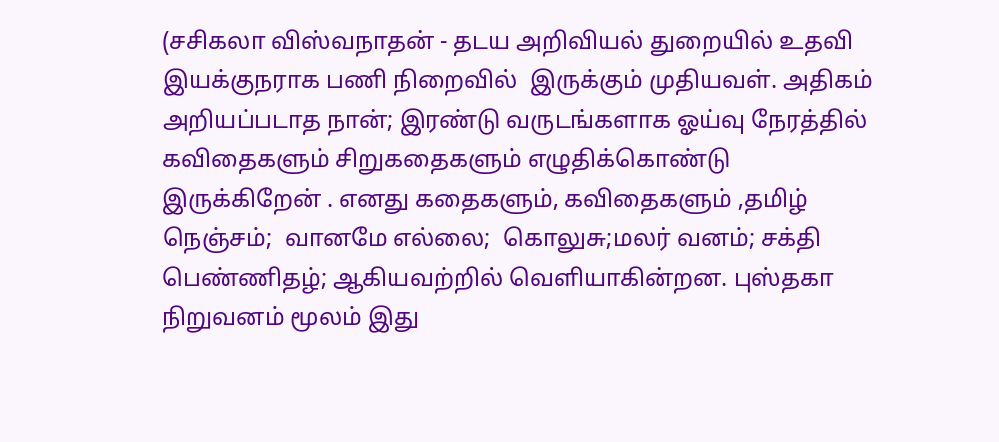(சசிகலா விஸ்வநாதன் - தடய அறிவியல் துறையில் உதவி இயக்குநராக பணி நிறைவில்  இருக்கும் முதியவள். அதிகம் அறியப்படாத நான்; இரண்டு வருடங்களாக ஓய்வு நேரத்தில் கவிதைகளும் சிறுகதைகளும் எழுதிக்கொண்டு இருக்கிறேன் . எனது கதைகளும், கவிதைகளும் ,தமிழ் நெஞ்சம்;  வானமே எல்லை;  கொலுசு;மலர் வனம்; சக்தி பெண்ணிதழ்; ஆகியவற்றில் வெளியாகின்றன. புஸ்தகா நிறுவனம் மூலம் இது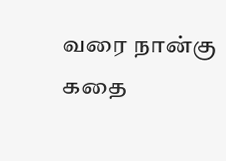வரை நான்கு  கதை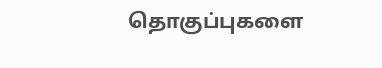தொகுப்புகளை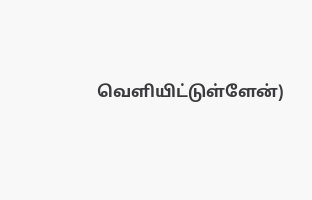வெளியிட்டுள்ளேன்)